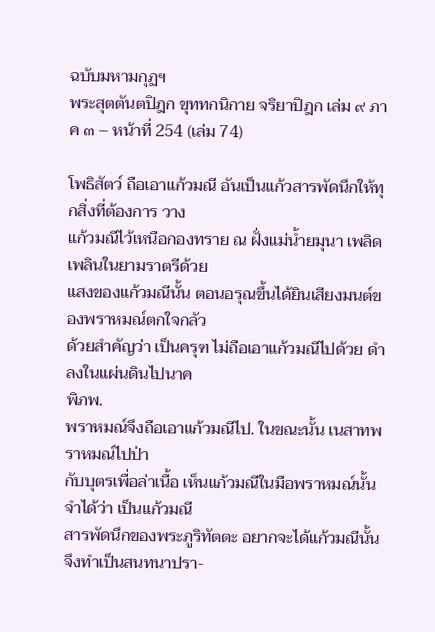ฉบับมหามกุฏฯ
พระสุตตันตปิฎก ขุททกนิกาย จริยาปิฎก เล่ม ๙ ภาค ๓ – หน้าที่ 254 (เล่ม 74)

โพธิสัตว์ ถือเอาแก้วมณี อันเป็นแก้วสารพัดนึกให้ทุกสิ่งที่ต้องการ วาง
แก้วมณีไว้เหนือกองทราย ณ ฝั่งแม่น้ำยมุนา เพลิดเพลินในยามราตรีด้วย
แสงของแก้วมณีนั้น ตอนอรุณขึ้นได้ยินเสียงมนต์ของพราหมณ์ตกใจกลัว
ด้วยสำคัญว่า เป็นครุฑ ไม่ถือเอาแก้วมณีไปด้วย ดำลงในแผ่นดินไปนาค
พิภพ.
พราหมณ์จึงถือเอาแก้วมณีไป. ในขณะนั้น เนสาทพราหมณ์ไปป่า
กับบุตรเพื่อล่าเนื้อ เห็นแก้วมณีในมือพราหมณ์นั้น จำได้ว่า เป็นแก้วมณี
สารพัดนึกของพระภูริทัตตะ อยากจะได้แก้วมณีนั้น จึงทำเป็นสนทนาปรา-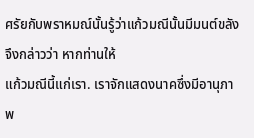ศรัยกับพราหมณ์นั้นรู้ว่าแก้วมณีนั้นมีมนต์ขลัง จึงกล่าวว่า หากท่านให้
แก้วมณีนี้แก่เรา. เราจักแสดงนาคซึ่งมีอานุภาพ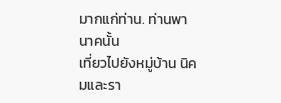มากแก่ท่าน. ท่านพานาคนั้น
เที่ยวไปยังหมู่บ้าน นิคมและรา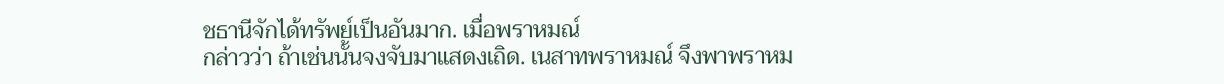ชธานีจักได้ทรัพย์เป็นอันมาก. เมื่อพราหมณ์
กล่าวว่า ถ้าเช่นนั้นจงจับมาแสดงเถิด. เนสาทพราหมณ์ จึงพาพราหม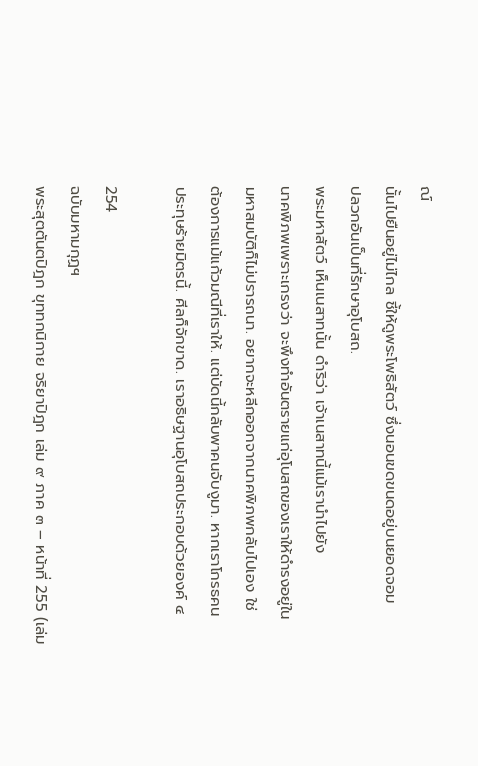ณ์
นั้นไปยืนอยู่ไม่ไกล ชี้ให้ดูพระโพธิสัตว์ ซึ่งนอนขดขนดอยู่บนยอดจอม
ปลวกอันเป็นที่รักษาอุโบสถ.
พระมหาสัตว์ เห็นเนสาทนั้น ดำริว่า เจ้าเนสาทนี้แม้เรานำไปยัง
นาคพิภพเพราะเกรงว่า จะพึงทำอันตรายแก่อุโบสถของเราให้ดำรงอยู่ใน
มหาสมบัติก็ไม่ปรารถนา. อยากจะหลีกออกจากนาคพิภพกลับไปเอง ใช่
ต้องการแม้แก้วมณีที่เราให้. แต่บัดนี้กลับพาคนจับงูมา. หากเราโกรธคน
ประทุษร้ายมิตรนี้. ศีลก็จักขาด. เราอธิษฐานอุโบสถประกอบด้วยองค์ ๔

254
ฉบับมหามกุฏฯ
พระสุตตันตปิฎก ขุททกนิกาย จริยาปิฎก เล่ม ๙ ภาค ๓ – หน้าที่ 255 (เล่ม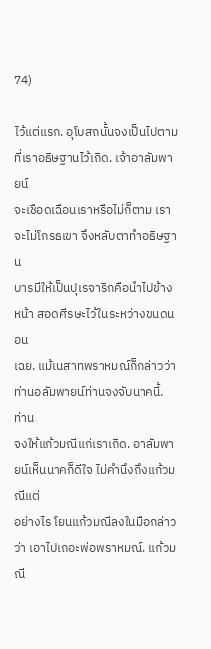74)

ไว้แต่แรก. อุโบสถนั้นจงเป็นไปตามที่เราอธิษฐานไว้เถิด. เจ้าอาลัมพายน์
จะเชือดเฉือนเราหรือไม่ก็ตาม เราจะไม่โกรธเขา จึงหลับตาทำอธิษฐาน
บารมีให้เป็นปุเรจาริกคือนำไปข้างหน้า สอดศีรษะไว้ในระหว่างขนดนอน
เฉย. แม้เนสาทพราหมณ์ก็กล่าวว่า ท่านอลัมพายน์ท่านจงจับนาคนี้. ท่าน
จงให้แก้วมณีแก่เราเถิด. อาลัมพายน์เห็นนาคก็ดีใจ ไม่คำนึงถึงแก้วมณีแต่
อย่างไร โยนแก้วมณีลงในมือกล่าวว่า เอาไปเถอะพ่อพราหมณ์. แก้วมณี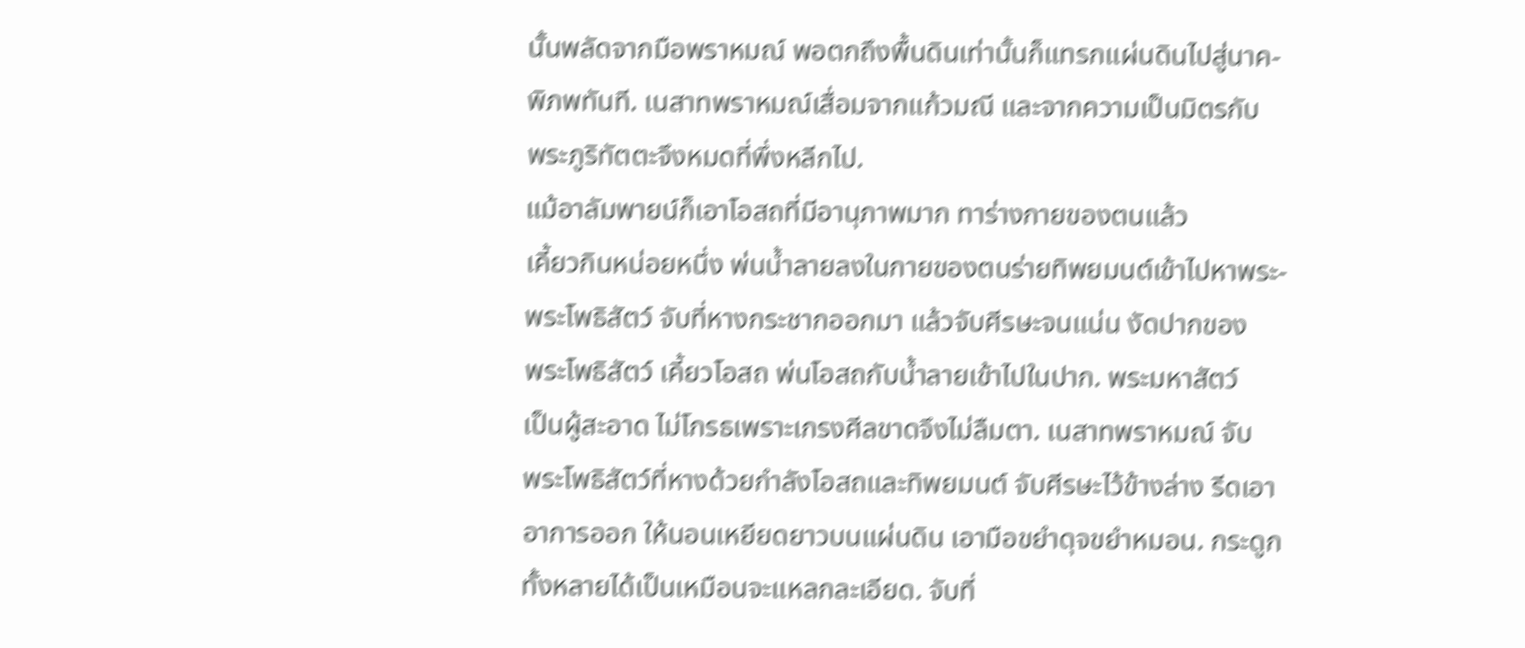นั้นพลัดจากมือพราหมณ์ พอตกถึงพื้นดินเท่านั้นก็แทรกแผ่นดินไปสู่นาค-
พิภพทันที. เนสาทพราหมณ์เสื่อมจากแก้วมณี และจากความเป็นมิตรกับ
พระภูริทัตตะจึงหมดที่พึ่งหลีกไป.
แม้อาลัมพายน์ก็เอาโอสถที่มีอานุภาพมาก ทาร่างกายของตนแล้ว
เคี้ยวกินหน่อยหนึ่ง พ่นน้ำลายลงในกายของตนร่ายทิพยมนต์เข้าไปหาพระ-
พระโพธิสัตว์ จับที่หางกระชากออกมา แล้วจับศีรษะจนแน่น งัดปากของ
พระโพธิสัตว์ เคี้ยวโอสถ พ่นโอสถกับน้ำลายเข้าไปในปาก. พระมหาสัตว์
เป็นผู้สะอาด ไม่โกรธเพราะเกรงศีลขาดจึงไม่ลืมตา. เนสาทพราหมณ์ จับ
พระโพธิสัตว์ที่หางด้วยกำลังโอสถและทิพยมนต์ จับศีรษะไว้ข้างล่าง รีดเอา
อาการออก ให้นอนเหยียดยาวบนแผ่นดิน เอามือขยำดุจขยำหมอน. กระดูก
ทั้งหลายได้เป็นเหมือนจะแหลกละเอียด. จับที่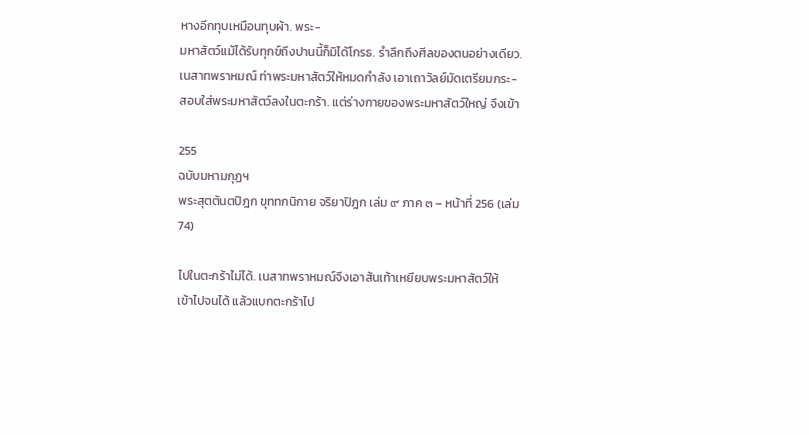หางอีกทุบเหมือนทุบผ้า. พระ-
มหาสัตว์แม้ได้รับทุกข์ถึงปานนี้ก็มิได้โกรธ. รำลึกถึงศีลของตนอย่างเดียว.
เนสาทพราหมณ์ ท่าพระมหาสัตว์ให้หมดกำลัง เอาเถาวัลย์มัดเตรียมกระ-
สอบใส่พระมหาสัตว์ลงในตะกร้า. แต่ร่างกายของพระมหาสัตว์ใหญ่ จึงเข้า

255
ฉบับมหามกุฏฯ
พระสุตตันตปิฎก ขุททกนิกาย จริยาปิฎก เล่ม ๙ ภาค ๓ – หน้าที่ 256 (เล่ม 74)

ไปในตะกร้าไม่ได้. เนสาทพราหมณ์จึงเอาส้นเท้าเหยียบพระมหาสัตว์ให้
เข้าไปจนได้ แล้วแบกตะกร้าไป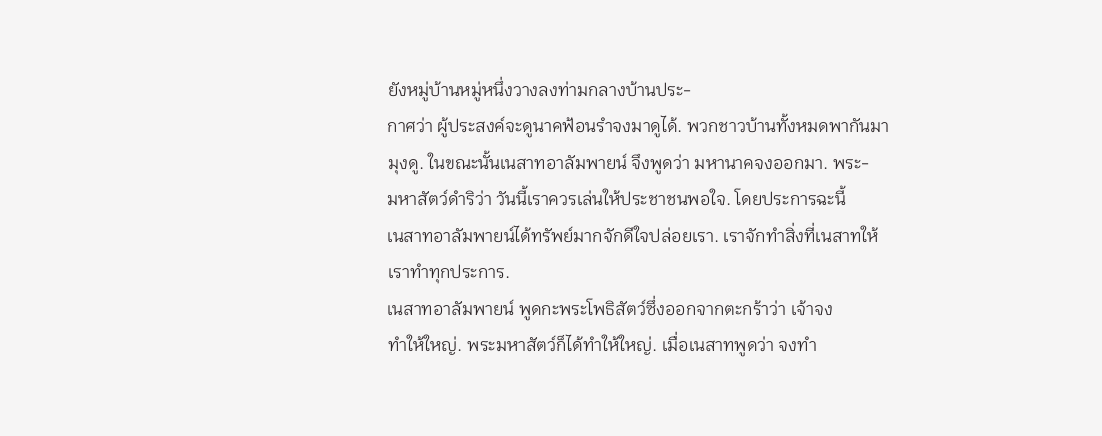ยังหมู่บ้านหมู่หนึ่งวางลงท่ามกลางบ้านประ-
กาศว่า ผู้ประสงค์จะดูนาคฟ้อนรำจงมาดูได้. พวกชาวบ้านทั้งหมดพากันมา
มุงดู. ในขณะนั้นเนสาทอาลัมพายน์ จึงพูดว่า มหานาคจงออกมา. พระ-
มหาสัตว์ดำริว่า วันนี้เราควรเล่นให้ประชาชนพอใจ. โดยประการฉะนี้
เนสาทอาลัมพายน์ได้ทรัพย์มากจักดีใจปล่อยเรา. เราจักทำสิ่งที่เนสาทให้
เราทำทุกประการ.
เนสาทอาลัมพายน์ พูดกะพระโพธิสัตว์ซึ่งออกจากตะกร้าว่า เจ้าจง
ทำให้ใหญ่. พระมหาสัตว์ก็ได้ทำให้ใหญ่. เมื่อเนสาทพูดว่า จงทำ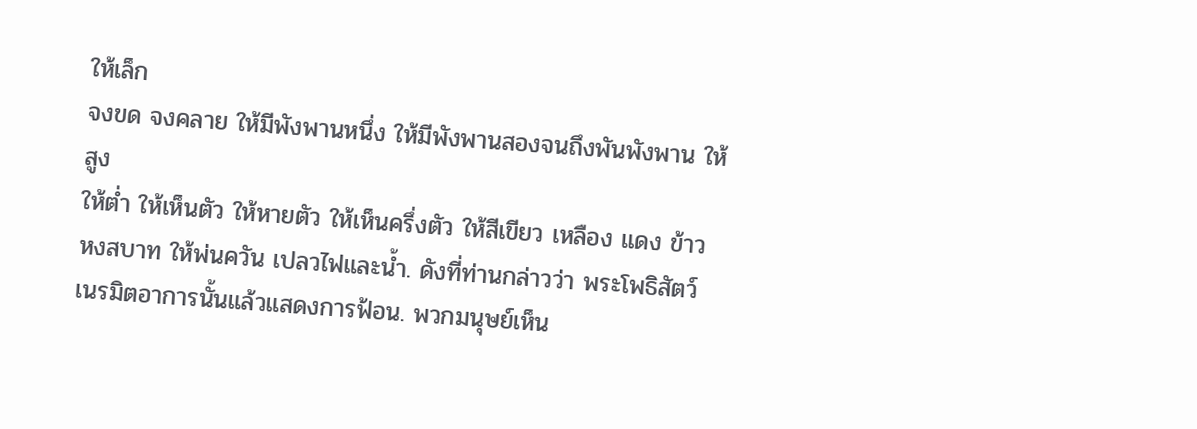ให้เล็ก
จงขด จงคลาย ให้มีพังพานหนึ่ง ให้มีพังพานสองจนถึงพันพังพาน ให้สูง
ให้ต่ำ ให้เห็นตัว ให้หายตัว ให้เห็นครึ่งตัว ให้สีเขียว เหลือง แดง ข้าว
หงสบาท ให้พ่นควัน เปลวไฟและน้ำ. ดังที่ท่านกล่าวว่า พระโพธิสัตว์
เนรมิตอาการนั้นแล้วแสดงการฟ้อน. พวกมนุษย์เห็น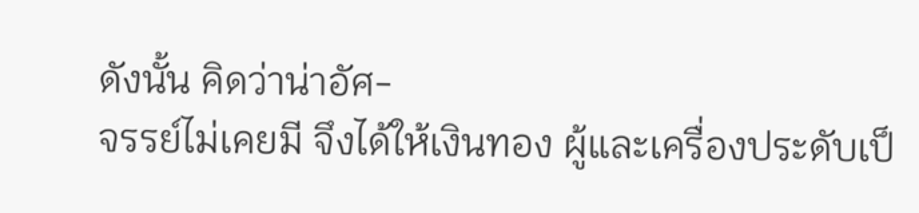ดังนั้น คิดว่าน่าอัศ-
จรรย์ไม่เคยมี จึงได้ให้เงินทอง ผู้และเครื่องประดับเป็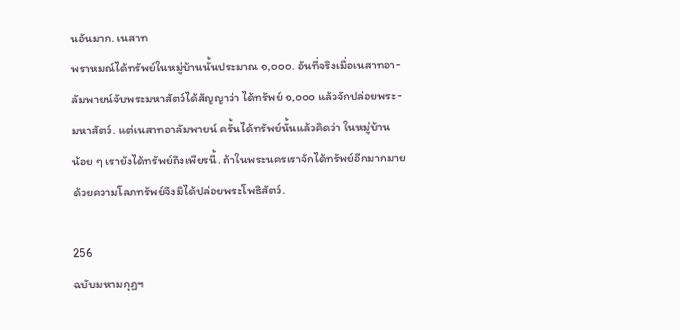นอันมาก. เนสาท
พราหมณ์ได้ทรัพย์ในหมู่บ้านนั้นประมาณ ๑,๐๐๐. อันที่จริงเมื่อเนสาทอา-
ลัมพายน์จับพระมหาสัตว์ได้สัญญาว่า ได้ทรัพย์ ๑,๐๐๐ แล้วจักปล่อยพระ-
มหาสัตว์. แต่เนสาทอาลัมพายน์ ครั้นได้ทรัพย์นั้นแล้วคิดว่า ในหมู่บ้าน
น้อย ๆ เรายังได้ทรัพย์ถึงเพียรนี้. ถ้าในพระนครเราจักได้ทรัพย์อีกมากมาย
ด้วยความโลภทรัพย์จึงมิได้ปล่อยพระโพธิสัตว์.

256
ฉบับมหามกุฏฯ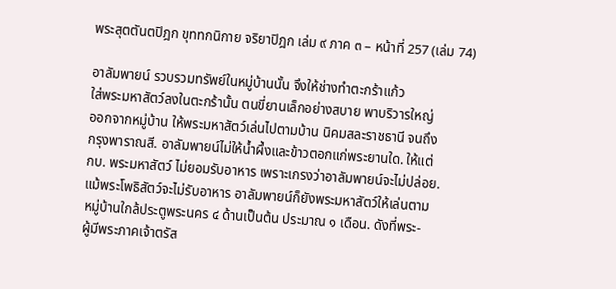พระสุตตันตปิฎก ขุททกนิกาย จริยาปิฎก เล่ม ๙ ภาค ๓ – หน้าที่ 257 (เล่ม 74)

อาลัมพายน์ รวบรวมทรัพย์ในหมู่บ้านนั้น จึงให้ช่างทำตะกร้าแก้ว
ใส่พระมหาสัตว์ลงในตะกร้านั้น ตนขี่ยานเล็กอย่างสบาย พาบริวารใหญ่
ออกจากหมู่บ้าน ให้พระมหาสัตว์เล่นไปตามบ้าน นิคมสละราชธานี จนถึง
กรุงพาราณสี. อาลัมพายน์ไม่ให้น้ำผึ้งและข้าวตอกแก่พระยานใด. ให้แต่
กบ. พระมหาสัตว์ ไม่ยอมรับอาหาร เพราะเกรงว่าอาลัมพายน์จะไม่ปล่อย.
แม้พระโพธิสัตว์จะไม่รับอาหาร อาลัมพายน์ก็ยังพระมหาสัตว์ให้เล่นตาม
หมู่บ้านใกล้ประตูพระนคร ๔ ด้านเป็นต้น ประมาณ ๑ เดือน. ดังที่พระ-
ผู้มีพระภาคเจ้าตรัส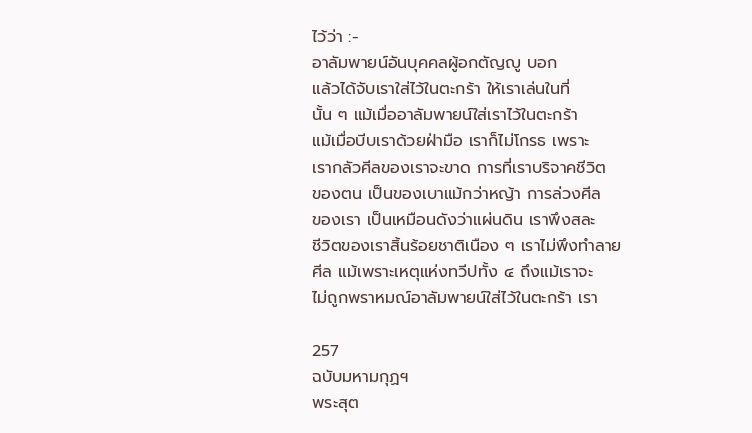ไว้ว่า :-
อาลัมพายน์อันบุคคลผู้อกตัญญู บอก
แล้วได้จับเราใส่ไว้ในตะกร้า ให้เราเล่นในที่
นั้น ๆ แม้เมื่ออาลัมพายน์ใส่เราไว้ในตะกร้า
แม้เมื่อบีบเราด้วยฝ่ามือ เราก็ไม่โกรธ เพราะ
เรากลัวศีลของเราจะขาด การที่เราบริจาคชีวิต
ของตน เป็นของเบาแม้กว่าหญ้า การล่วงศีล
ของเรา เป็นเหมือนดังว่าแผ่นดิน เราพึงสละ
ชีวิตของเราสิ้นร้อยชาติเนือง ๆ เราไม่พึงทำลาย
ศีล แม้เพราะเหตุแห่งทวีปทั้ง ๔ ถึงแม้เราจะ
ไม่ถูกพราหมณ์อาลัมพายน์ใส่ไว้ในตะกร้า เรา

257
ฉบับมหามกุฏฯ
พระสุต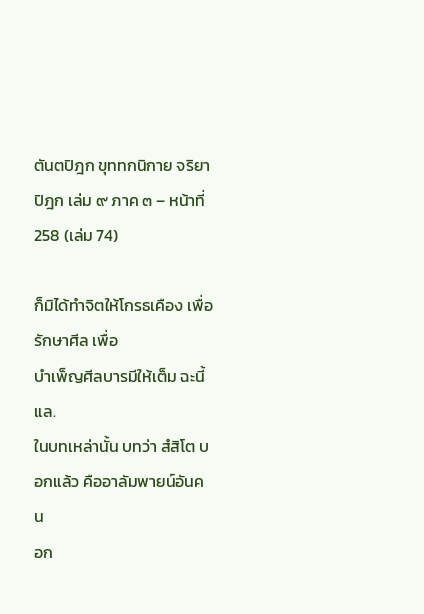ตันตปิฎก ขุททกนิกาย จริยาปิฎก เล่ม ๙ ภาค ๓ – หน้าที่ 258 (เล่ม 74)

ก็มิได้ทำจิตให้โกรธเคือง เพื่อรักษาศีล เพื่อ
บำเพ็ญศีลบารมีให้เต็ม ฉะนี้แล.
ในบทเหล่านั้น บทว่า สํสิโต บอกแล้ว คืออาลัมพายน์อันคน
อก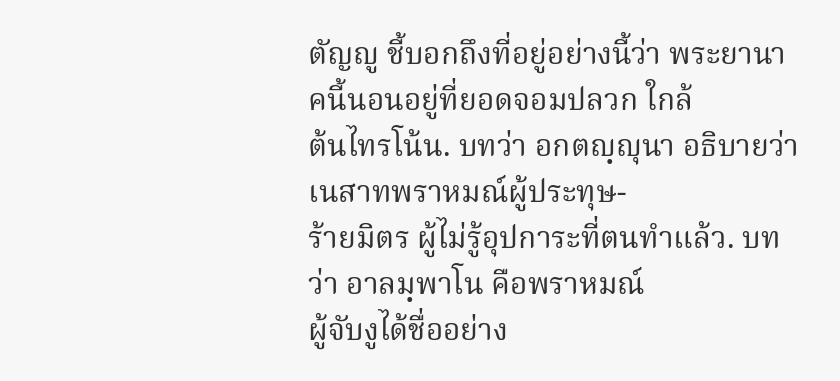ตัญญู ชี้บอกถึงที่อยู่อย่างนี้ว่า พระยานาคนี้นอนอยู่ที่ยอดจอมปลวก ใกล้
ต้นไทรโน้น. บทว่า อกตญฺญุนา อธิบายว่า เนสาทพราหมณ์ผู้ประทุษ-
ร้ายมิตร ผู้ไม่รู้อุปการะที่ตนทำแล้ว. บทว่า อาลมฺพาโน คือพราหมณ์
ผู้จับงูได้ชื่ออย่าง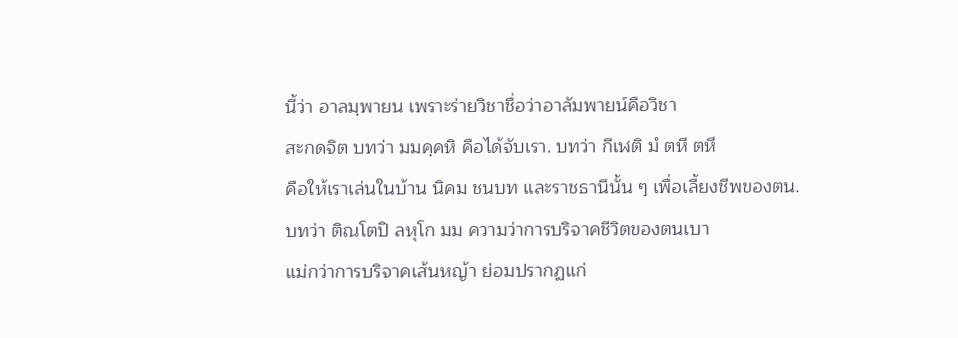นี้ว่า อาลมฺพายน เพราะร่ายวิชาชื่อว่าอาลัมพายน์คือวิชา
สะกดจิต บทว่า มมคฺคหิ คือได้จับเรา. บทว่า กีเฬติ มํ ตหี ตหึ
คือให้เราเล่นในบ้าน นิคม ชนบท และราชธานีนั้น ๆ เพื่อเลี้ยงชีพของตน.
บทว่า ติณโตปิ ลหุโก มม ความว่าการบริจาคชีวิตของตนเบา
แม่กว่าการบริจาคเส้นหญ้า ย่อมปรากฏแก่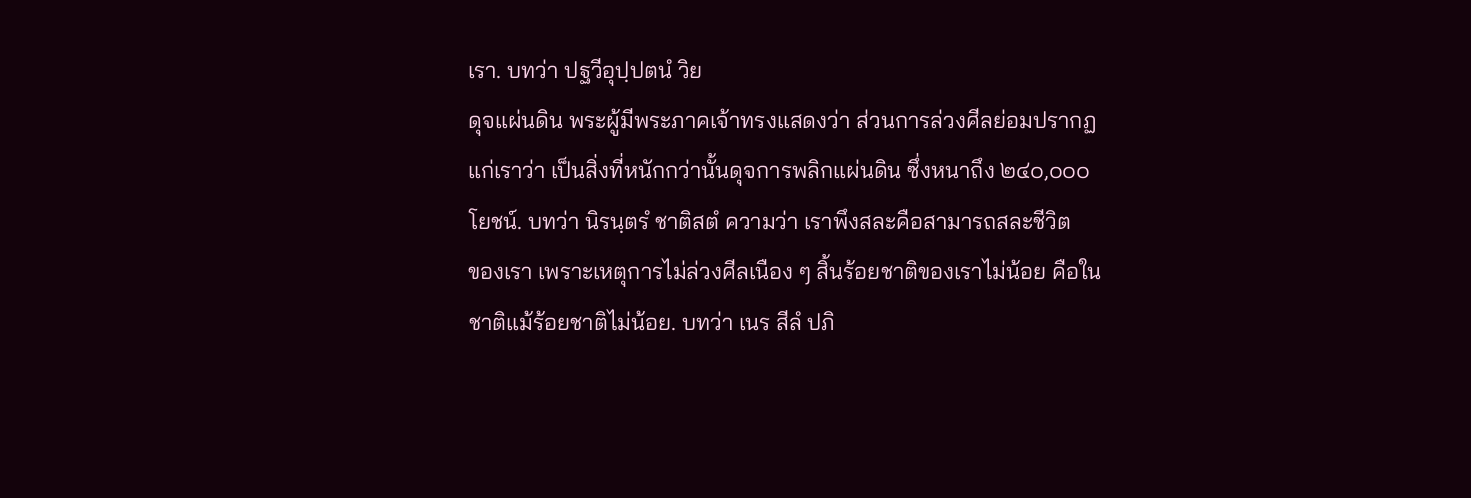เรา. บทว่า ปฐวีอุปฺปตนํ วิย
ดุจแผ่นดิน พระผู้มีพระภาคเจ้าทรงแสดงว่า ส่วนการล่วงศีลย่อมปรากฏ
แก่เราว่า เป็นสิ่งที่หนักกว่านั้นดุจการพลิกแผ่นดิน ซึ่งหนาถึง ๒๔๐,๐๐๐
โยชน์. บทว่า นิรนฺตรํ ชาติสตํ ความว่า เราพึงสละคือสามารถสละชีวิต
ของเรา เพราะเหตุการไม่ล่วงศีลเนือง ๆ สิ้นร้อยชาติของเราไม่น้อย คือใน
ชาติแม้ร้อยชาติไม่น้อย. บทว่า เนร สีลํ ปภิ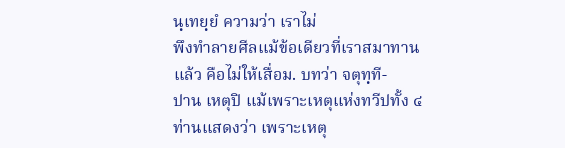นฺเทยฺยํ ความว่า เราไม่
พึงทำลายศีลแม้ข้อเดียวที่เราสมาทานแล้ว คือไม่ให้เสื่อม. บทว่า จตุทฺที-
ปาน เหตุปิ แม้เพราะเหตุแห่งทวีปทั้ง ๔ ท่านแสดงว่า เพราะเหตุ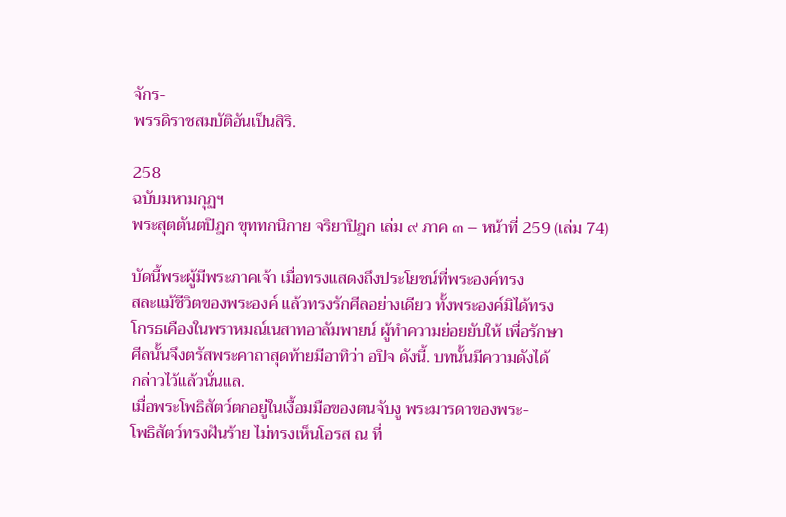จักร-
พรรดิราชสมบัติอันเป็นสิริ.

258
ฉบับมหามกุฏฯ
พระสุตตันตปิฎก ขุททกนิกาย จริยาปิฎก เล่ม ๙ ภาค ๓ – หน้าที่ 259 (เล่ม 74)

บัดนี้พระผู้มีพระภาคเจ้า เมื่อทรงแสดงถึงประโยชน์ที่พระองค์ทรง
สละแม้ชีวิตของพระองค์ แล้วทรงรักศีลอย่างเดียว ทั้งพระองค์มิได้ทรง
โกรธเคืองในพราหมณ์เนสาทอาลัมพายน์ ผู้ทำความย่อยยับให้ เพื่อรักษา
ศีลนั้นจึงตรัสพระคาถาสุดท้ายมีอาทิว่า อปิจ ดังนี้. บทนั้นมีความดังได้
กล่าวไว้แล้วนั่นแล.
เมื่อพระโพธิสัตว์ตกอยู่ในเงื้อมมือของตนจับงู พระมารดาของพระ-
โพธิสัตว์ทรงฝันร้าย ไม่ทรงเห็นโอรส ณ ที่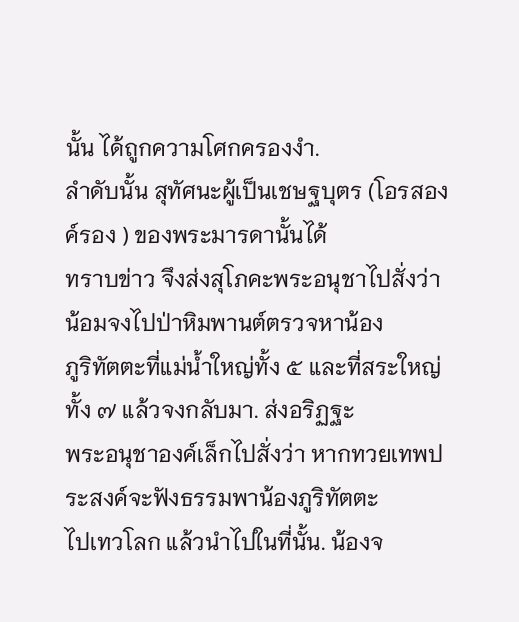นั้น ได้ถูกความโศกครองงำ.
ลำดับนั้น สุทัศนะผู้เป็นเชษฐบุตร (โอรสองค์รอง ) ของพระมารดานั้นได้
ทราบข่าว จึงส่งสุโภคะพระอนุชาไปสั่งว่า น้อมจงไปป่าหิมพานต์ตรวจหาน้อง
ภูริทัตตะที่แม่น้ำใหญ่ทั้ง ๕ และที่สระใหญ่ทั้ง ๗ แล้วจงกลับมา. ส่งอริฏฐะ
พระอนุชาองค์เล็กไปสั่งว่า หากทวยเทพประสงค์จะฟังธรรมพาน้องภูริทัตตะ
ไปเทวโลก แล้วนำไปในที่นั้น. น้องจ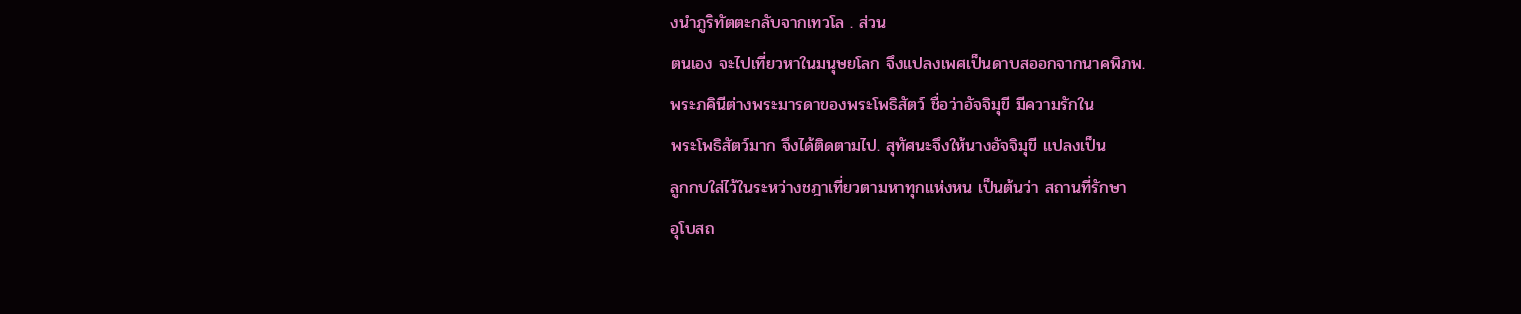งนำภูริทัตตะกลับจากเทวโล . ส่วน
ตนเอง จะไปเที่ยวหาในมนุษยโลก จึงแปลงเพศเป็นดาบสออกจากนาคพิภพ.
พระภคินีต่างพระมารดาของพระโพธิสัตว์ ชื่อว่าอัจจิมุขี มีความรักใน
พระโพธิสัตว์มาก จึงได้ติดตามไป. สุทัศนะจึงให้นางอัจจิมุขี แปลงเป็น
ลูกกบใส่ไว้ในระหว่างชฎาเที่ยวตามหาทุกแห่งหน เป็นต้นว่า สถานที่รักษา
อุโบสถ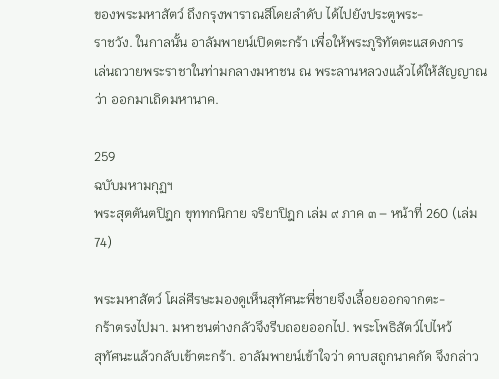ของพระมหาสัตว์ ถึงกรุงพาราณสีโดยลำดับ ได้ไปยังประตูพระ-
ราชวัง. ในกาลนั้น อาลัมพายน์เปิดตะกร้า เพื่อให้พระภูริทัตตะแสดงการ
เล่นถวายพระราชาในท่ามกลางมหาชน ณ พระลานหลวงแล้วได้ให้สัญญาณ
ว่า ออกมาเถิดมหานาค.

259
ฉบับมหามกุฏฯ
พระสุตตันตปิฎก ขุททกนิกาย จริยาปิฎก เล่ม ๙ ภาค ๓ – หน้าที่ 260 (เล่ม 74)

พระมหาสัตว์ โผล่ศีรษะมองดูเห็นสุทัศนะพี่ชายจึงเลื้อยออกจากตะ-
กร้าตรงไปมา. มหาชนต่างกลัวจึงรีบถอยออกไป. พระโพธิสัตว์ไปไหว้
สุทัศนะแล้วกลับเข้าตะกร้า. อาลัมพายน์เข้าใจว่า ดาบสถูกนาคกัด จึงกล่าว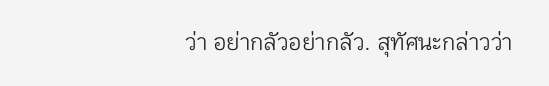ว่า อย่ากลัวอย่ากลัว. สุทัศนะกล่าวว่า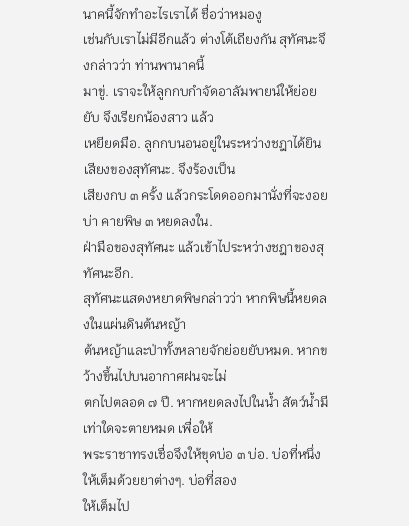นาคนี้จักทำอะไรเราได้ ชื่อว่าหมองู
เช่นกับเราไม่มีอีกแล้ว ต่างโต้เถียงกัน สุทัศนะจึงกล่าวว่า ท่านพานาคนี้
มาขู่. เราจะให้ลูกกบกำจัดอาลัมพายน์ให้ย่อยยับ จึงเรียกน้องสาว แล้ว
เหยียดมือ. ลูกกบนอนอยู่ในระหว่างชฎาได้ยินเสียงของสุทัศนะ. จึงร้องเป็น
เสียงกบ ๓ ครั้ง แล้วกระโดดออกมานั่งที่จะงอยบ่า คายพิษ ๓ หยดลงใน.
ฝ่ามือของสุทัศนะ แล้วเข้าไประหว่างชฎาของสุทัศนะอีก.
สุทัศนะแสดงหยาดพิษกล่าวว่า หากพิษนี้หยดลงในแผ่นดินต้นหญ้า
ต้นหญ้าและป่าทั้งหลายจักย่อยยับหมด. หากขว้างขึ้นไปบนอากาศฝนจะไม่
ตกไปตลอด ๗ ปี. หากหยดลงไปในน้ำ สัตว์น้ำมีเท่าใดจะตายหมด เพื่อให้
พระราชาทรงเชื่อจึงให้ขุดบ่อ ๓ บ่อ. บ่อที่หนึ่งให้เต็มด้วยยาต่างๆ. บ่อที่สอง
ให้เต็มไป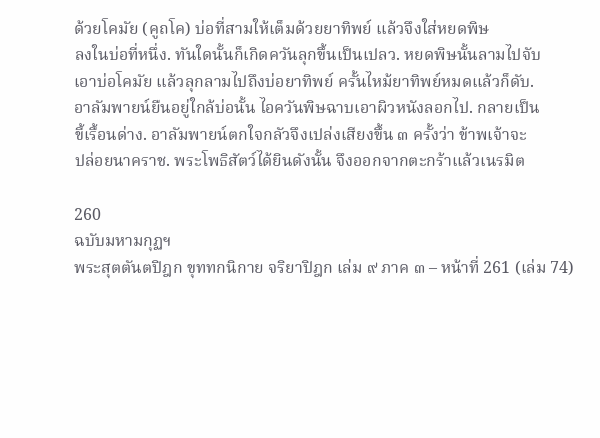ด้วยโคมัย (คูถโค) บ่อที่สามให้เต็มด้วยยาทิพย์ แล้วจึงใส่หยดพิษ
ลงในบ่อที่หนึ่ง. ทันใดนั้นก็เกิดควันลุกขึ้นเป็นเปลว. หยดพิษนั้นลามไปจับ
เอาบ่อโคมัย แล้วลุกลามไปถึงบ่อยาทิพย์ ครั้นไหม้ยาทิพย์หมดแล้วก็ดับ.
อาลัมพายน์ยืนอยู่ใกล้บ่อนั้น ไอควันพิษฉาบเอาผิวหนังลอกไป. กลายเป็น
ขี้เรื้อนด่าง. อาลัมพายน์ตกใจกลัวจึงเปล่งเสียงขึ้น ๓ ครั้งว่า ข้าพเจ้าจะ
ปล่อยนาคราช. พระโพธิสัตว์ได้ยินดังนั้น จึงออกจากตะกร้าแล้วเนรมิต

260
ฉบับมหามกุฏฯ
พระสุตตันตปิฎก ขุททกนิกาย จริยาปิฎก เล่ม ๙ ภาค ๓ – หน้าที่ 261 (เล่ม 74)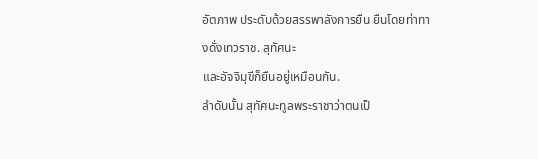อัตภาพ ประดับด้วยสรรพาลังการยืน ยืนโดยท่าทางดั่งเทวราช. สุทัศนะ
และอัจจิมุขีก็ยืนอยู่เหมือนกัน.
ลำดับนั้น สุทัศนะทูลพระราชาว่าตนเป็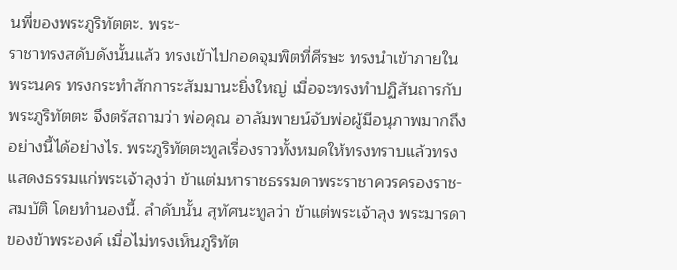นพี่ของพระภูริทัตตะ. พระ-
ราชาทรงสดับดังนั้นแล้ว ทรงเข้าไปกอดจุมพิตที่ศีรษะ ทรงนำเข้าภายใน
พระนคร ทรงกระทำสักการะสัมมานะยิ่งใหญ่ เมื่อจะทรงทำปฏิสันถารกับ
พระภูริทัตตะ จึงตรัสถามว่า พ่อคุณ อาลัมพายน์จับพ่อผู้มีอนุภาพมากถึง
อย่างนี้ได้อย่างไร. พระภูริทัตตะทูลเรื่องราวทั้งหมดให้ทรงทราบแล้วทรง
แสดงธรรมแก่พระเจ้าลุงว่า ข้าแต่มหาราชธรรมดาพระราชาควรครองราช-
สมบัติ โดยทำนองนี้. ลำดับนั้น สุทัศนะทูลว่า ข้าแต่พระเจ้าลุง พระมารดา
ของข้าพระองค์ เมื่อไม่ทรงเห็นภูริทัต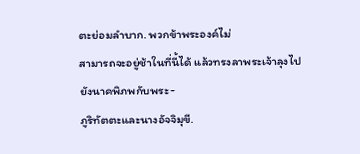ตะย่อมลำบาก. พวกข้าพระองค์ไม่
สามารถจะอยู่ช้าในที่นี้ได้ แล้วทรงลาพระเจ้าลุงไปยังนาคพิภพกับพระ-
ภูริทัตตะและนางอัจจิมุขี.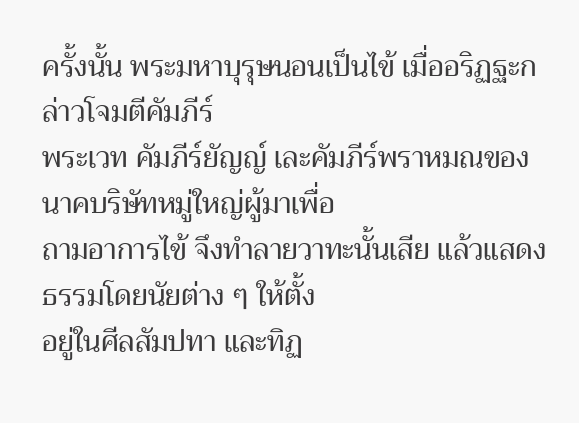ครั้งนั้น พระมหาบุรุษนอนเป็นไข้ เมื่ออริฏฐะกล่าวโจมตีคัมภีร์
พระเวท คัมภีร์ยัญญ์ เละคัมภีร์พราหมณของนาคบริษัทหมู่ใหญ่ผู้มาเพื่อ
ถามอาการไข้ จึงทำลายวาทะนั้นเสีย แล้วแสดงธรรมโดยนัยต่าง ๆ ให้ตั้ง
อยู่ในศีลสัมปทา และทิฏ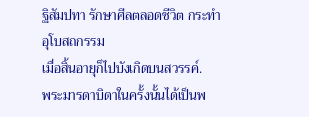ฐิสัมปทา รักษาศีลตลอดชีวิต กระทำอุโบสถกรรม
เมื่อสิ้นอายุก็ไปบังเกิดบนสวรรค์.
พระมารดาบิดาในครั้งนั้นได้เป็นพ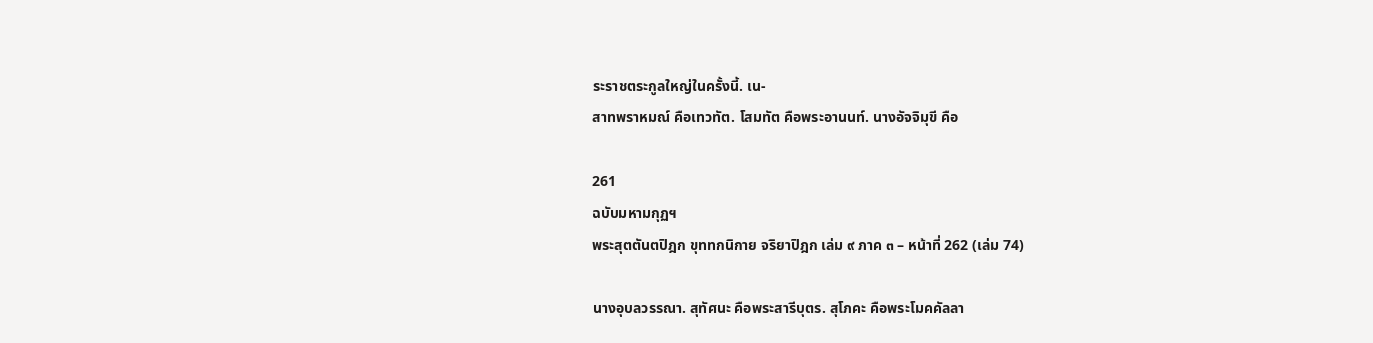ระราชตระกูลใหญ่ในครั้งนี้. เน-
สาทพราหมณ์ คือเทวทัต. โสมทัต คือพระอานนท์. นางอัจจิมุขี คือ

261
ฉบับมหามกุฏฯ
พระสุตตันตปิฎก ขุททกนิกาย จริยาปิฎก เล่ม ๙ ภาค ๓ – หน้าที่ 262 (เล่ม 74)

นางอุบลวรรณา. สุทัศนะ คือพระสารีบุตร. สุโภคะ คือพระโมคคัลลา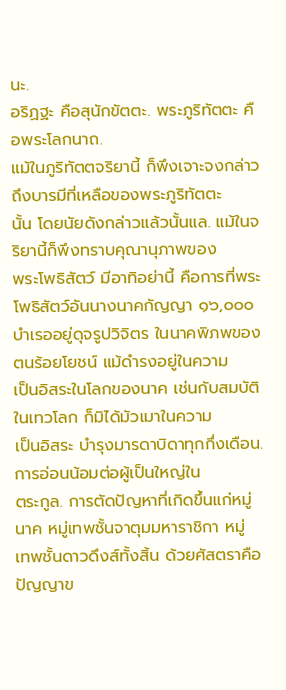นะ.
อริฏฐะ คือสุนักขัตตะ. พระภูริทัตตะ คือพระโลกนาถ.
แม้ในภูริทัตตจริยานี้ ก็พึงเจาะจงกล่าวถึงบารมีที่เหลือของพระภูริทัตตะ
นั้น โดยนัยดังกล่าวแล้วนั้นแล. แม้ในจริยานี้ก็พึงทราบคุณานุภาพของ
พระโพธิสัตว์ มีอาทิอย่านี้ คือการที่พระโพธิสัตว์อันนางนาคกัญญา ๑๖,๐๐๐
บำเรออยู่ดุจรูปวิจิตร ในนาคพิภพของตนร้อยโยชน์ แม้ดำรงอยู่ในความ
เป็นอิสระในโลกของนาค เช่นกับสมบัติในเทวโลก ก็มิได้มัวเมาในความ
เป็นอิสระ บำรุงมารดาบิดาทุกกึ่งเดือน. การอ่อนน้อมต่อผู้เป็นใหญ่ใน
ตระกูล. การตัดปัญหาที่เกิดขึ้นแก่หมู่นาค หมู่เทพชั้นจาตุมมหาราชิกา หมู่
เทพชั้นดาวดึงส์ทั้งสิ้น ด้วยศัสตราคือปัญญาข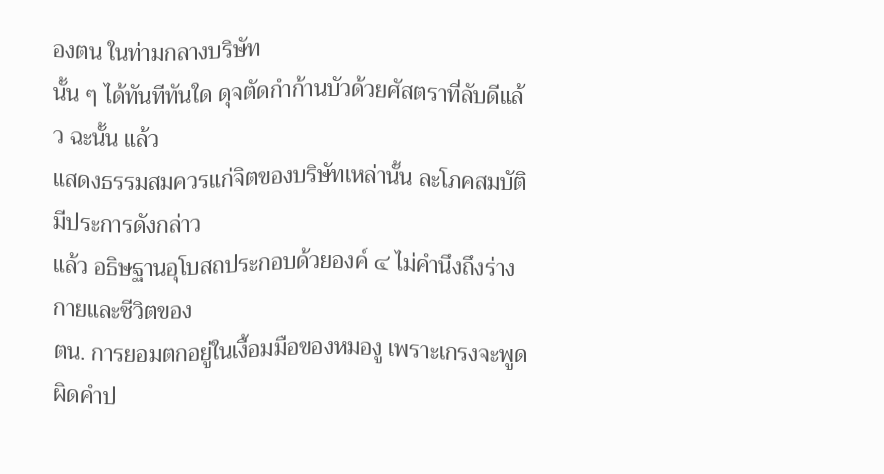องตน ในท่ามกลางบริษัท
นั้น ๆ ได้ทันทีทันใด ดุจตัดกำก้านบัวด้วยศัสตราที่ลับดีแล้ว ฉะนั้น แล้ว
แสดงธรรมสมควรแก่จิตของบริษัทเหล่านั้น ละโภคสมบัติมีประการดังกล่าว
แล้ว อธิษฐานอุโบสถประกอบด้วยองค์ ๔ ไม่คำนึงถึงร่างกายและชีวิตของ
ตน. การยอมตกอยู่ในเงื้อมมือของหมองู เพราะเกรงจะพูดผิดคำป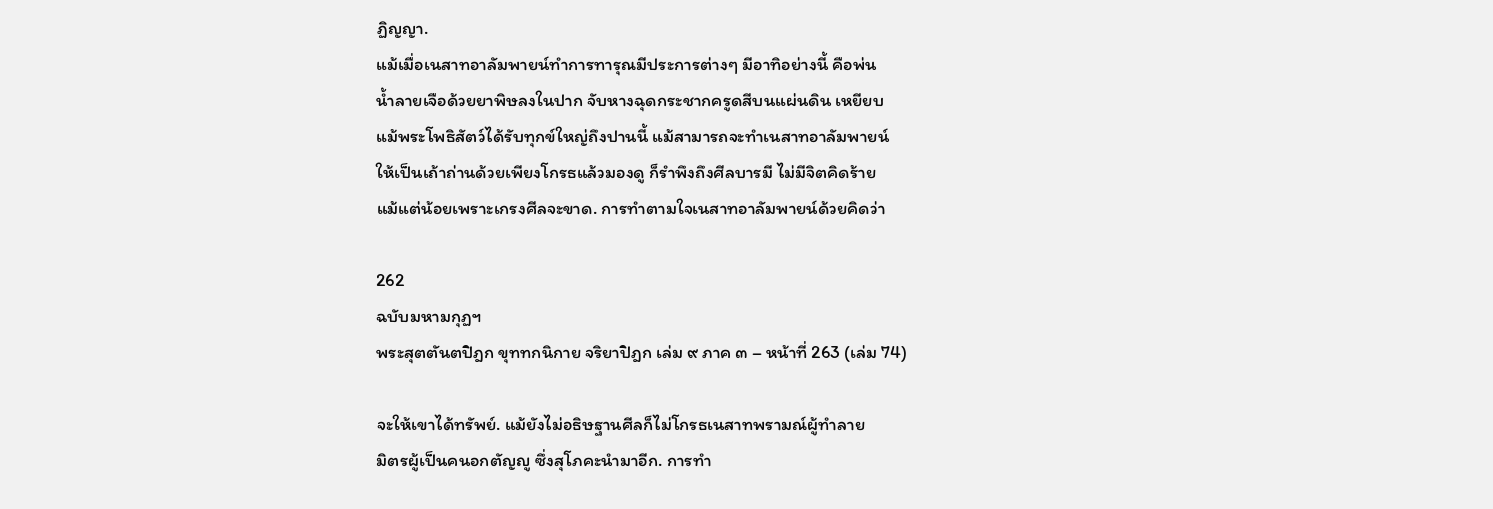ฏิญญา.
แม้เมื่อเนสาทอาลัมพายน์ทำการทารุณมีประการต่างๆ มีอาทิอย่างนี้ คือพ่น
น้ำลายเจือด้วยยาพิษลงในปาก จับหางฉุดกระชากครูดสีบนแผ่นดิน เหยียบ
แม้พระโพธิสัตว์ได้รับทุกข์ใหญ่ถึงปานนี้ แม้สามารถจะทำเนสาทอาลัมพายน์
ให้เป็นเถ้าถ่านด้วยเพียงโกรธแล้วมองดู ก็รำพึงถึงศีลบารมี ไม่มีจิตคิดร้าย
แม้แต่น้อยเพราะเกรงศีลจะขาด. การทำตามใจเนสาทอาลัมพายน์ด้วยคิดว่า

262
ฉบับมหามกุฏฯ
พระสุตตันตปิฎก ขุททกนิกาย จริยาปิฎก เล่ม ๙ ภาค ๓ – หน้าที่ 263 (เล่ม 74)

จะให้เขาได้ทรัพย์. แม้ยังไม่อธิษฐานศีลก็ไม่โกรธเนสาทพรามณ์ผู้ทำลาย
มิตรผู้เป็นคนอกตัญญู ซึ่งสุโภคะนำมาอีก. การทำ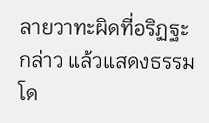ลายวาทะผิดที่อริฏฐะ
กล่าว แล้วแสดงธรรมโด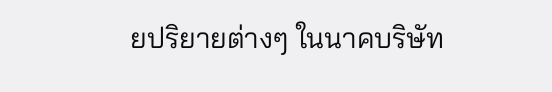ยปริยายต่างๆ ในนาคบริษัท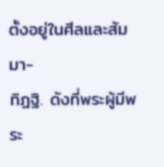ตั้งอยู่ในศีลและสัมมา-
ทิฏฐิ. ดังที่พระผู้มีพระ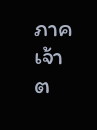ภาคเจ้าต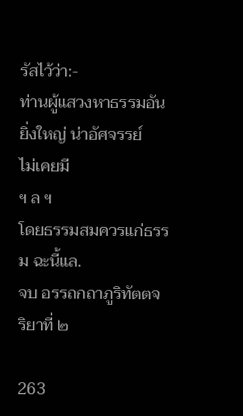รัสไว้ว่า:-
ท่านผู้แสวงหาธรรมอันยิ่งใหญ่ น่าอัศจรรย์
ไม่เคยมี
ฯ ล ฯ
โดยธรรมสมควรแก่ธรรม ฉะนี้แล.
จบ อรรถกถาภูริทัตตจริยาที่ ๒

263